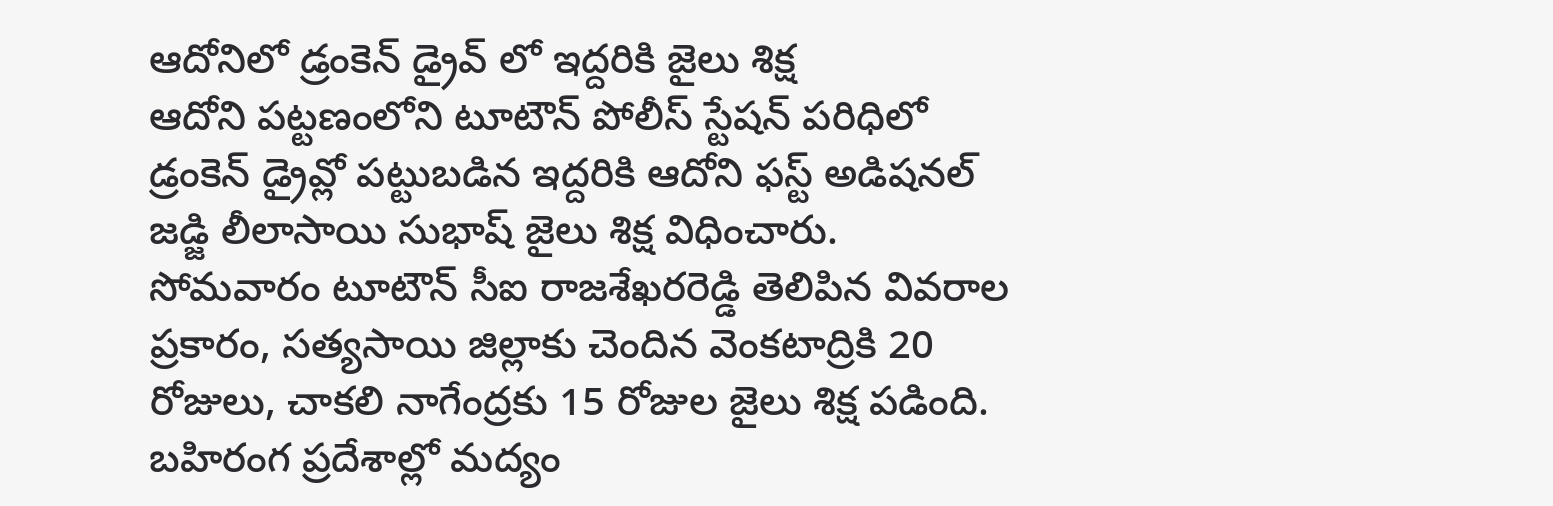ఆదోనిలో డ్రంకెన్ డ్రైవ్ లో ఇద్దరికి జైలు శిక్ష
ఆదోని పట్టణంలోని టూటౌన్ పోలీస్ స్టేషన్ పరిధిలో డ్రంకెన్ డ్రైవ్లో పట్టుబడిన ఇద్దరికి ఆదోని ఫస్ట్ అడిషనల్ జడ్జి లీలాసాయి సుభాష్ జైలు శిక్ష విధించారు. సోమవారం టూటౌన్ సీఐ రాజశేఖరరెడ్డి తెలిపిన వివరాల ప్రకారం, సత్యసాయి జిల్లాకు చెందిన వెంకటాద్రికి 20 రోజులు, చాకలి నాగేంద్రకు 15 రోజుల జైలు శిక్ష పడింది. బహిరంగ ప్రదేశాల్లో మద్యం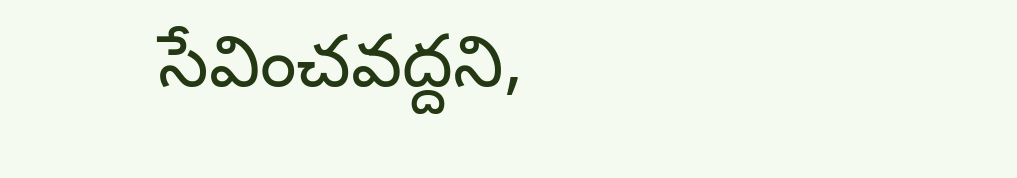సేవించవద్దని,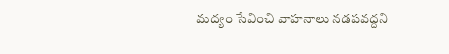మద్యం సేవించి వాహనాలు నడపవద్దని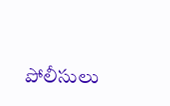పోలీసులు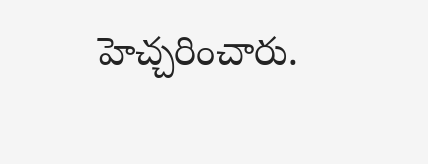హెచ్చరించారు.